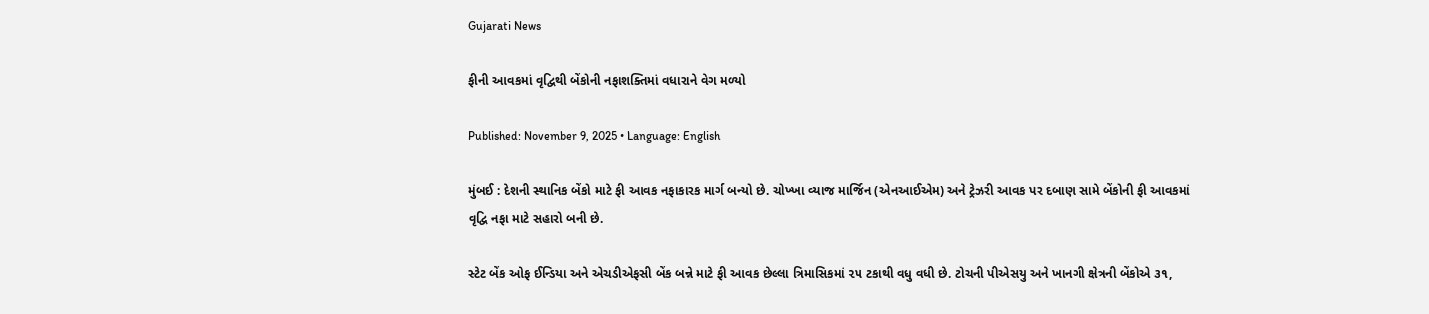Gujarati News

ફીની આવકમાં વૃદ્વિથી બેંકોની નફાશક્તિમાં વધારાને વેગ મળ્યો

Published: November 9, 2025 • Language: English

મુંબઈ : દેશની સ્થાનિક બેંકો માટે ફી આવક નફાકારક માર્ગ બન્યો છે. ચોખ્ખા વ્યાજ માર્જિન (એનઆઈએમ) અને ટ્રેઝરી આવક પર દબાણ સામે બેંકોની ફી આવકમાં વૃદ્વિ નફા માટે સહારો બની છે.

સ્ટેટ બેંક ઓફ ઈન્ડિયા અને એચડીએફસી બેંક બન્ને માટે ફી આવક છેલ્લા ત્રિમાસિકમાં ૨૫ ટકાથી વધુ વધી છે. ટોચની પીએસયુ અને ખાનગી ક્ષેત્રની બેંકોએ ૩૧,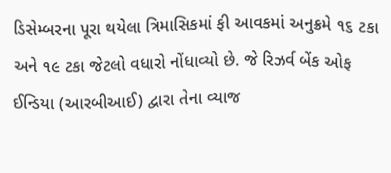ડિસેમ્બરના પૂરા થયેલા ત્રિમાસિકમાં ફી આવકમાં અનુક્રમે ૧૬ ટકા અને ૧૯ ટકા જેટલો વધારો નોંધાવ્યો છે. જે રિઝર્વ બેંક ઓફ ઈન્ડિયા (આરબીઆઈ) દ્વારા તેના વ્યાજ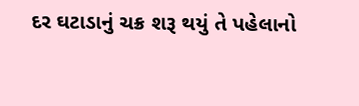દર ઘટાડાનું ચક્ર શરૂ થયું તે પહેલાનો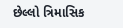છેલ્લો ત્રિમાસિક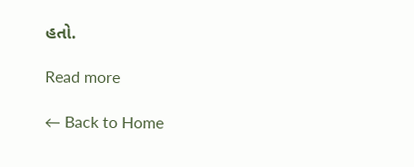હતો.

Read more

← Back to Home